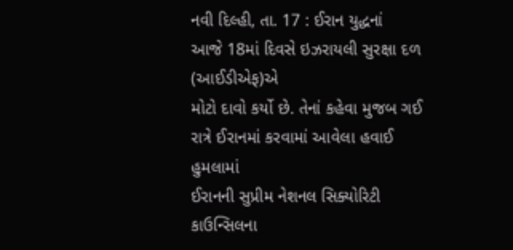નવી દિલ્હી, તા. 17 : ઈરાન યુદ્ધનાં
આજે 18માં દિવસે ઇઝરાયલી સુરક્ષા દળ (આઈડીએફ)એ
મોટો દાવો કર્યો છે. તેનાં કહેવા મુજબ ગઈ રાત્રે ઈરાનમાં કરવામાં આવેલા હવાઈ હુમલામાં
ઈરાનની સુપ્રીમ નેશનલ સિક્યોરિટી કાઉન્સિલના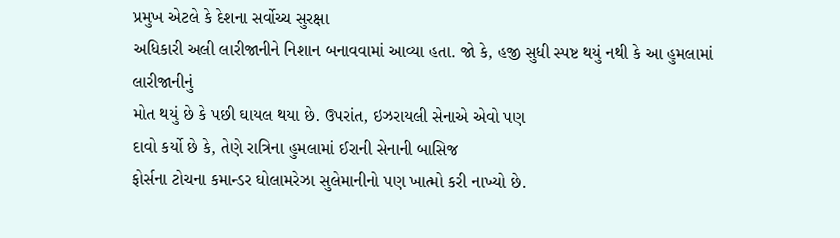પ્રમુખ એટલે કે દેશના સર્વોચ્ચ સુરક્ષા
અધિકારી અલી લારીજાનીને નિશાન બનાવવામાં આવ્યા હતા. જો કે, હજી સુધી સ્પષ્ટ થયું નથી કે આ હુમલામાં લારીજાનીનું
મોત થયું છે કે પછી ઘાયલ થયા છે. ઉપરાંત, ઇઝરાયલી સેનાએ એવો પણ
દાવો કર્યો છે કે, તેણે રાત્રિના હુમલામાં ઈરાની સેનાની બાસિજ
ફોર્સના ટોચના કમાન્ડર ઘોલામરેઝા સુલેમાનીનો પણ ખાત્મો કરી નાખ્યો છે.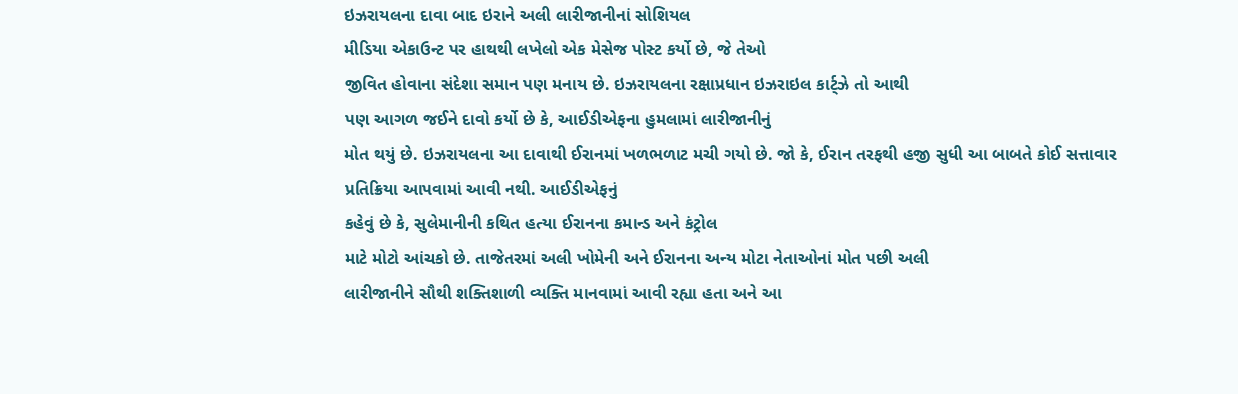ઇઝરાયલના દાવા બાદ ઇરાને અલી લારીજાનીનાં સોશિયલ
મીડિયા એકાઉન્ટ પર હાથથી લખેલો એક મેસેજ પોસ્ટ કર્યો છે, જે તેઓ
જીવિત હોવાના સંદેશા સમાન પણ મનાય છે. ઇઝરાયલના રક્ષાપ્રધાન ઇઝરાઇલ કાર્ટ્ઝે તો આથી
પણ આગળ જઈને દાવો કર્યો છે કે, આઈડીએફના હુમલામાં લારીજાનીનું
મોત થયું છે. ઇઝરાયલના આ દાવાથી ઈરાનમાં ખળભળાટ મચી ગયો છે. જો કે, ઈરાન તરફથી હજી સુધી આ બાબતે કોઈ સત્તાવાર પ્રતિક્રિયા આપવામાં આવી નથી. આઈડીએફનું
કહેવું છે કે, સુલેમાનીની કથિત હત્યા ઈરાનના કમાન્ડ અને કંટ્રોલ
માટે મોટો આંચકો છે. તાજેતરમાં અલી ખોમેની અને ઈરાનના અન્ય મોટા નેતાઓનાં મોત પછી અલી
લારીજાનીને સૌથી શક્તિશાળી વ્યક્તિ માનવામાં આવી રહ્યા હતા અને આ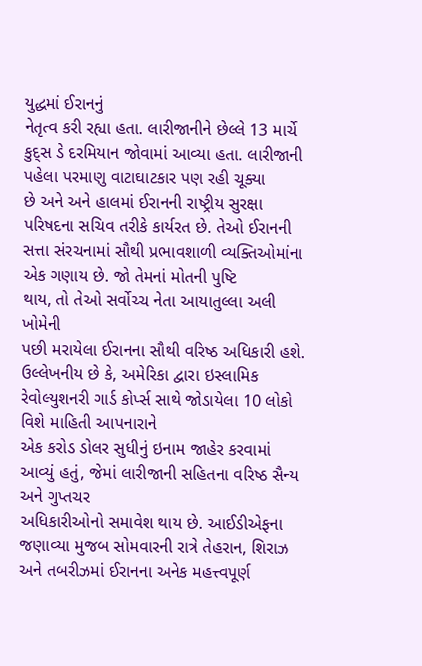યુદ્ધમાં ઈરાનનું
નેતૃત્વ કરી રહ્યા હતા. લારીજાનીને છેલ્લે 13 માર્ચે કુદ્સ ડે દરમિયાન જોવામાં આવ્યા હતા. લારીજાની પહેલા પરમાણુ વાટાઘાટકાર પણ રહી ચૂક્યા
છે અને અને હાલમાં ઈરાનની રાષ્ટ્રીય સુરક્ષા પરિષદના સચિવ તરીકે કાર્યરત છે. તેઓ ઈરાનની
સત્તા સંરચનામાં સૌથી પ્રભાવશાળી વ્યક્તિઓમાંના એક ગણાય છે. જો તેમનાં મોતની પુષ્ટિ
થાય, તો તેઓ સર્વોચ્ચ નેતા આયાતુલ્લા અલી ખોમેની
પછી મરાયેલા ઈરાનના સૌથી વરિષ્ઠ અધિકારી હશે. ઉલ્લેખનીય છે કે, અમેરિકા દ્વારા ઇસ્લામિક રેવોલ્યુશનરી ગાર્ડ કોર્પ્સ સાથે જોડાયેલા 10 લોકો વિશે માહિતી આપનારાને
એક કરોડ ડોલર સુધીનું ઇનામ જાહેર કરવામાં આવ્યું હતું, જેમાં લારીજાની સહિતના વરિષ્ઠ સૈન્ય અને ગુપ્તચર
અધિકારીઓનો સમાવેશ થાય છે. આઈડીએફના જણાવ્યા મુજબ સોમવારની રાત્રે તેહરાન, શિરાઝ અને તબરીઝમાં ઈરાનના અનેક મહત્ત્વપૂર્ણ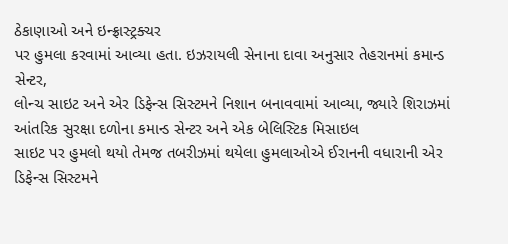ઠેકાણાઓ અને ઇન્ફ્રાસ્ટ્રક્ચર
પર હુમલા કરવામાં આવ્યા હતા. ઇઝરાયલી સેનાના દાવા અનુસાર તેહરાનમાં કમાન્ડ સેન્ટર,
લોન્ચ સાઇટ અને એર ડિફેન્સ સિસ્ટમને નિશાન બનાવવામાં આવ્યા, જ્યારે શિરાઝમાં આંતરિક સુરક્ષા દળોના કમાન્ડ સેન્ટર અને એક બેલિસ્ટિક મિસાઇલ
સાઇટ પર હુમલો થયો તેમજ તબરીઝમાં થયેલા હુમલાઓએ ઈરાનની વધારાની એર ડિફેન્સ સિસ્ટમને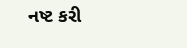નષ્ટ કરી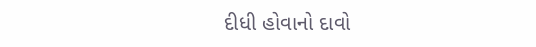દીધી હોવાનો દાવો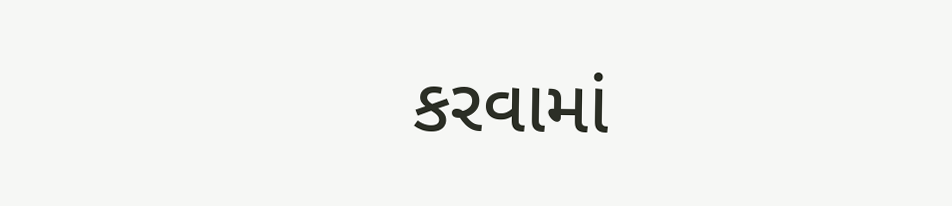કરવામાં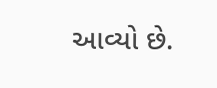આવ્યો છે.